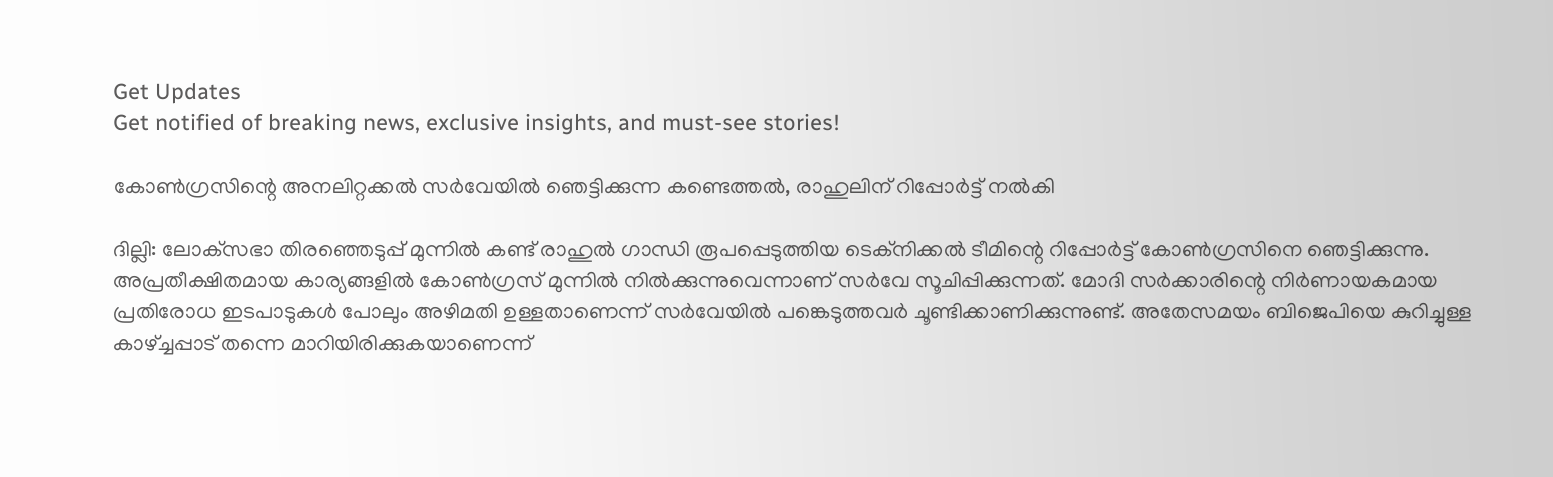Get Updates
Get notified of breaking news, exclusive insights, and must-see stories!

കോണ്‍ഗ്രസിന്റെ അനലിറ്റക്കല്‍ സര്‍വേയില്‍ ഞെട്ടിക്കുന്ന കണ്ടെത്തല്‍, രാഹുലിന് റിപ്പോര്‍ട്ട് നല്‍കി

ദില്ലി: ലോക്‌സഭാ തിരഞ്ഞെടുപ്പ് മുന്നില്‍ കണ്ട് രാഹുല്‍ ഗാന്ധി രൂപപ്പെടുത്തിയ ടെക്‌നിക്കല്‍ ടീമിന്റെ റിപ്പോര്‍ട്ട് കോണ്‍ഗ്രസിനെ ഞെട്ടിക്കുന്നു. അപ്രതീക്ഷിതമായ കാര്യങ്ങളില്‍ കോണ്‍ഗ്രസ് മുന്നില്‍ നില്‍ക്കുന്നുവെന്നാണ് സര്‍വേ സൂചിപ്പിക്കുന്നത്. മോദി സര്‍ക്കാരിന്റെ നിര്‍ണായകമായ പ്രതിരോധ ഇടപാടുകള്‍ പോലും അഴിമതി ഉള്ളതാണെന്ന് സര്‍വേയില്‍ പങ്കെടുത്തവര്‍ ചൂണ്ടിക്കാണിക്കുന്നുണ്ട്. അതേസമയം ബിജെപിയെ കുറിച്ചുള്ള കാഴ്ച്ചപ്പാട് തന്നെ മാറിയിരിക്കുകയാണെന്ന്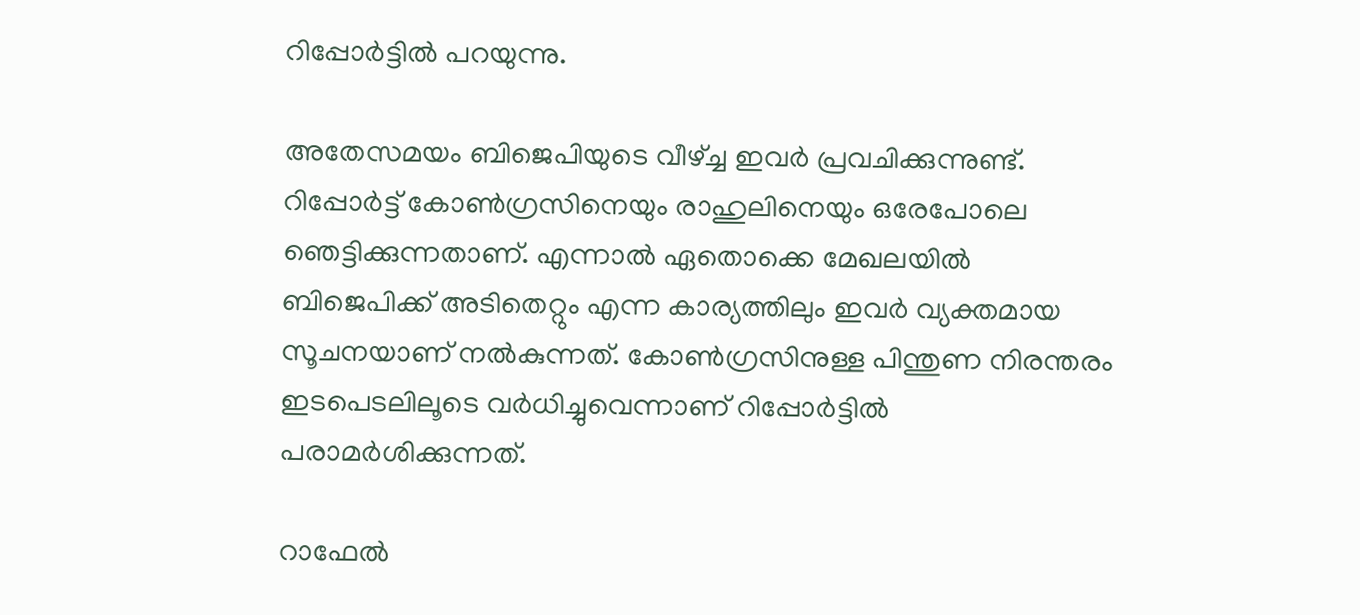റിപ്പോര്‍ട്ടില്‍ പറയുന്നു.

അതേസമയം ബിജെപിയുടെ വീഴ്ച്ച ഇവര്‍ പ്രവചിക്കുന്നുണ്ട്. റിപ്പോര്‍ട്ട് കോണ്‍ഗ്രസിനെയും രാഹുലിനെയും ഒരേപോലെ ഞെട്ടിക്കുന്നതാണ്. എന്നാല്‍ ഏതൊക്കെ മേഖലയില്‍ ബിജെപിക്ക് അടിതെറ്റും എന്ന കാര്യത്തിലും ഇവര്‍ വ്യക്തമായ സൂചനയാണ് നല്‍കുന്നത്. കോണ്‍ഗ്രസിനുള്ള പിന്തുണ നിരന്തരം ഇടപെടലിലൂടെ വര്‍ധിച്ചുവെന്നാണ് റിപ്പോര്‍ട്ടില്‍ പരാമര്‍ശിക്കുന്നത്.

റാഫേല്‍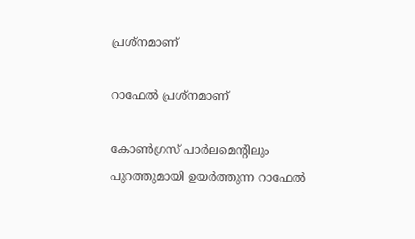പ്രശ്‌നമാണ്

റാഫേല്‍ പ്രശ്‌നമാണ്

കോണ്‍ഗ്രസ് പാര്‍ലമെന്റിലും പുറത്തുമായി ഉയര്‍ത്തുന്ന റാഫേല്‍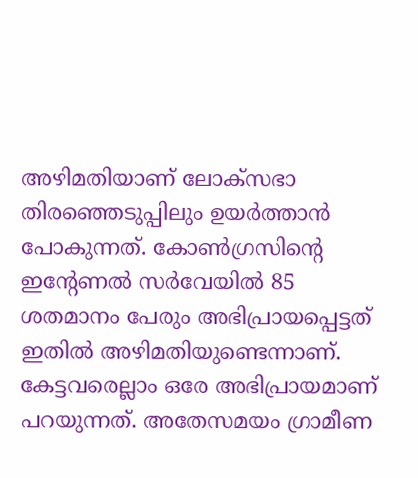അഴിമതിയാണ് ലോക്‌സഭാ തിരഞ്ഞെടുപ്പിലും ഉയര്‍ത്താന്‍ പോകുന്നത്. കോണ്‍ഗ്രസിന്റെ ഇന്റേണല്‍ സര്‍വേയില്‍ 85 ശതമാനം പേരും അഭിപ്രായപ്പെട്ടത് ഇതില്‍ അഴിമതിയുണ്ടെന്നാണ്. കേട്ടവരെല്ലാം ഒരേ അഭിപ്രായമാണ് പറയുന്നത്. അതേസമയം ഗ്രാമീണ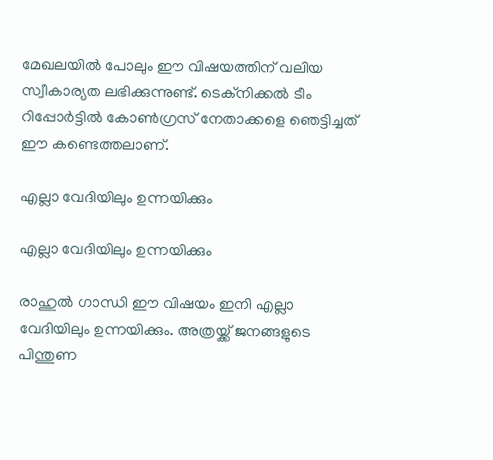മേഖലയില്‍ പോലും ഈ വിഷയത്തിന് വലിയ സ്വീകാര്യത ലഭിക്കുന്നുണ്ട്. ടെക്‌നിക്കല്‍ ടീം റിപ്പോര്‍ട്ടില്‍ കോണ്‍ഗ്രസ് നേതാക്കളെ ഞെട്ടിച്ചത് ഈ കണ്ടെത്തലാണ്.

എല്ലാ വേദിയിലും ഉന്നയിക്കും

എല്ലാ വേദിയിലും ഉന്നയിക്കും

രാഹുല്‍ ഗാന്ധി ഈ വിഷയം ഇനി എല്ലാ വേദിയിലും ഉന്നയിക്കും. അത്രയ്ക്ക് ജനങ്ങളുടെ പിന്തുണ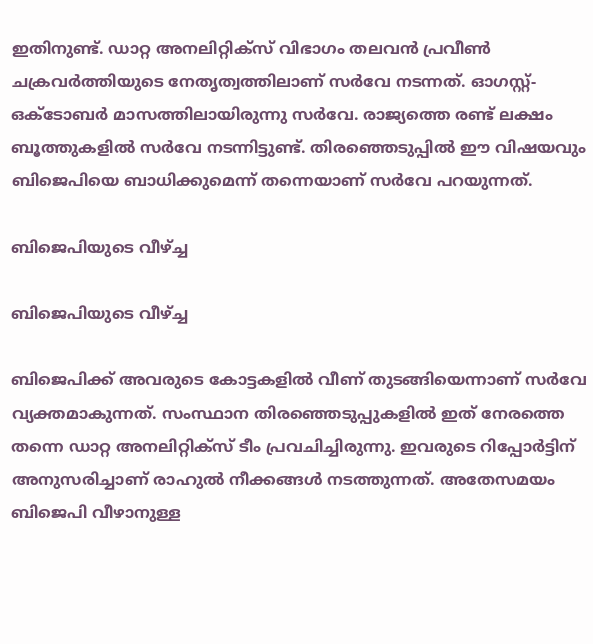ഇതിനുണ്ട്. ഡാറ്റ അനലിറ്റിക്‌സ് വിഭാഗം തലവന്‍ പ്രവീണ്‍ ചക്രവര്‍ത്തിയുടെ നേതൃത്വത്തിലാണ് സര്‍വേ നടന്നത്. ഓഗസ്റ്റ്-ഒക്ടോബര്‍ മാസത്തിലായിരുന്നു സര്‍വേ. രാജ്യത്തെ രണ്ട് ലക്ഷം ബൂത്തുകളില്‍ സര്‍വേ നടന്നിട്ടുണ്ട്. തിരഞ്ഞെടുപ്പില്‍ ഈ വിഷയവും ബിജെപിയെ ബാധിക്കുമെന്ന് തന്നെയാണ് സര്‍വേ പറയുന്നത്.

ബിജെപിയുടെ വീഴ്ച്ച

ബിജെപിയുടെ വീഴ്ച്ച

ബിജെപിക്ക് അവരുടെ കോട്ടകളില്‍ വീണ് തുടങ്ങിയെന്നാണ് സര്‍വേ വ്യക്തമാകുന്നത്. സംസ്ഥാന തിരഞ്ഞെടുപ്പുകളില്‍ ഇത് നേരത്തെ തന്നെ ഡാറ്റ അനലിറ്റിക്‌സ് ടീം പ്രവചിച്ചിരുന്നു. ഇവരുടെ റിപ്പോര്‍ട്ടിന് അനുസരിച്ചാണ് രാഹുല്‍ നീക്കങ്ങള്‍ നടത്തുന്നത്. അതേസമയം ബിജെപി വീഴാനുള്ള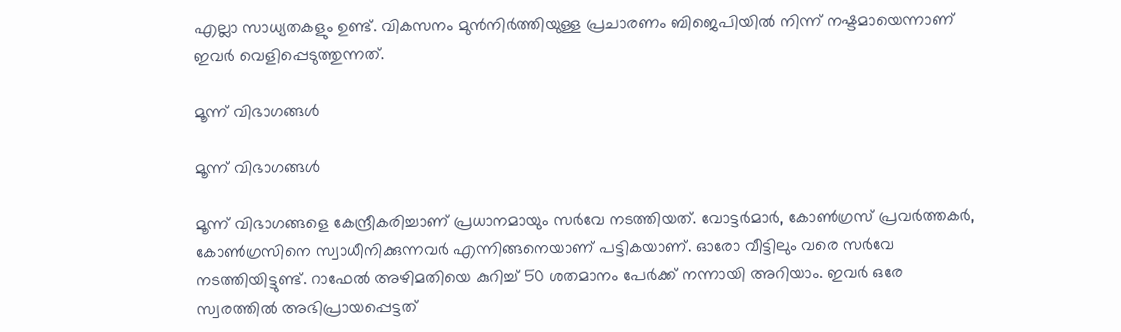എല്ലാ സാധ്യതകളും ഉണ്ട്. വികസനം മുന്‍നിര്‍ത്തിയുള്ള പ്രചാരണം ബിജെപിയില്‍ നിന്ന് നഷ്ടമായെന്നാണ് ഇവര്‍ വെളിപ്പെടുത്തുന്നത്.

മൂന്ന് വിഭാഗങ്ങള്‍

മൂന്ന് വിഭാഗങ്ങള്‍

മൂന്ന് വിഭാഗങ്ങളെ കേന്ദ്രീകരിച്ചാണ് പ്രധാനമായും സര്‍വേ നടത്തിയത്. വോട്ടര്‍മാര്‍, കോണ്‍ഗ്രസ് പ്രവര്‍ത്തകര്‍, കോണ്‍ഗ്രസിനെ സ്വാധീനിക്കുന്നവര്‍ എന്നിങ്ങനെയാണ് പട്ടികയാണ്. ഓരോ വീട്ടിലും വരെ സര്‍വേ നടത്തിയിട്ടുണ്ട്. റാഫേല്‍ അഴിമതിയെ കുറിച്ച് 50 ശതമാനം പേര്‍ക്ക് നന്നായി അറിയാം. ഇവര്‍ ഒരേ സ്വരത്തില്‍ അഭിപ്രായപ്പെട്ടത്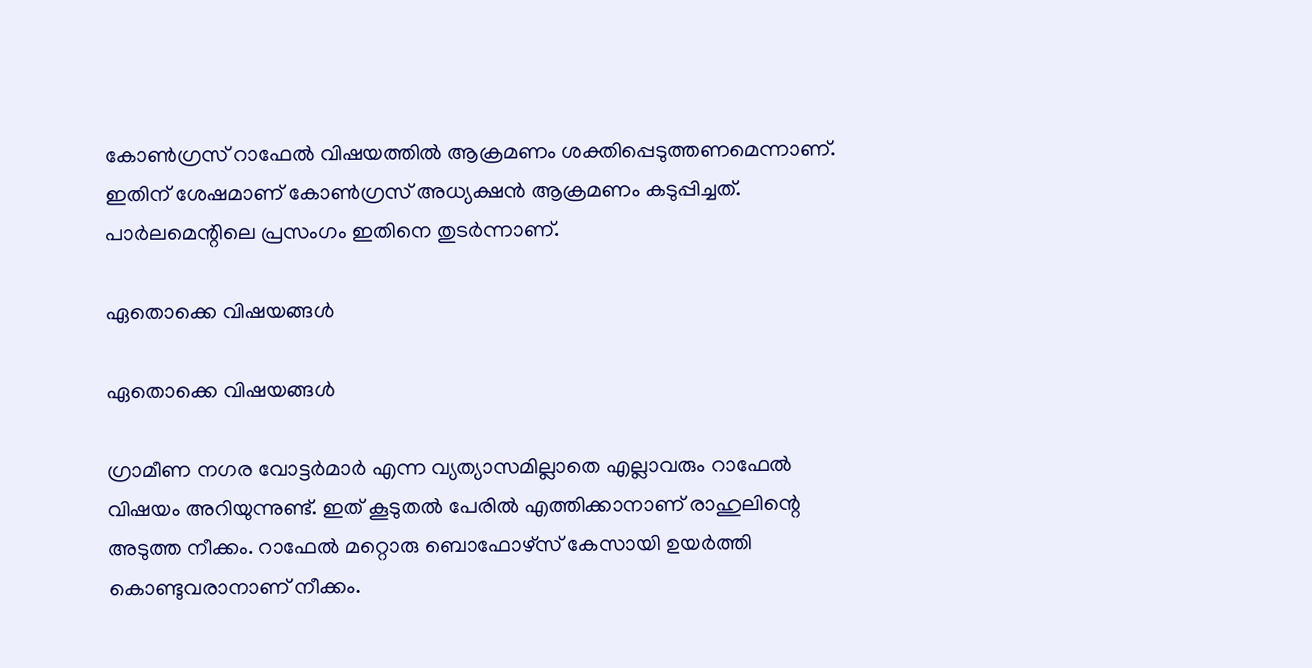കോണ്‍ഗ്രസ് റാഫേല്‍ വിഷയത്തില്‍ ആക്രമണം ശക്തിപ്പെടുത്തണമെന്നാണ്. ഇതിന് ശേഷമാണ് കോണ്‍ഗ്രസ് അധ്യക്ഷന്‍ ആക്രമണം കടുപ്പിച്ചത്. പാര്‍ലമെന്റിലെ പ്രസംഗം ഇതിനെ തുടര്‍ന്നാണ്.

ഏതൊക്കെ വിഷയങ്ങള്‍

ഏതൊക്കെ വിഷയങ്ങള്‍

ഗ്രാമീണ നഗര വോട്ടര്‍മാര്‍ എന്ന വ്യത്യാസമില്ലാതെ എല്ലാവരും റാഫേല്‍ വിഷയം അറിയുന്നുണ്ട്. ഇത് കൂടുതല്‍ പേരില്‍ എത്തിക്കാനാണ് രാഹുലിന്റെ അടുത്ത നീക്കം. റാഫേല്‍ മറ്റൊരു ബൊഫോഴ്‌സ് കേസായി ഉയര്‍ത്തി കൊണ്ടുവരാനാണ് നീക്കം.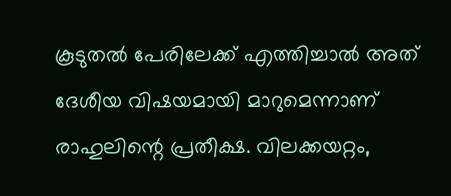കൂടുതല്‍ പേരിലേക്ക് എത്തിച്ചാല്‍ അത് ദേശീയ വിഷയമായി മാറുമെന്നാണ് രാഹുലിന്റെ പ്രതീക്ഷ. വിലക്കയറ്റം,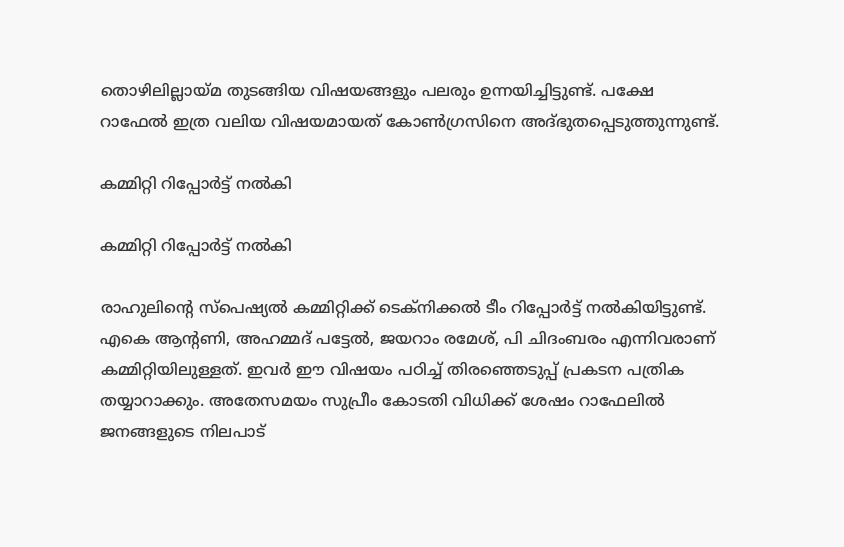തൊഴിലില്ലായ്മ തുടങ്ങിയ വിഷയങ്ങളും പലരും ഉന്നയിച്ചിട്ടുണ്ട്. പക്ഷേ റാഫേല്‍ ഇത്ര വലിയ വിഷയമായത് കോണ്‍ഗ്രസിനെ അദ്ഭുതപ്പെടുത്തുന്നുണ്ട്.

കമ്മിറ്റി റിപ്പോര്‍ട്ട് നല്‍കി

കമ്മിറ്റി റിപ്പോര്‍ട്ട് നല്‍കി

രാഹുലിന്റെ സ്‌പെഷ്യല്‍ കമ്മിറ്റിക്ക് ടെക്‌നിക്കല്‍ ടീം റിപ്പോര്‍ട്ട് നല്‍കിയിട്ടുണ്ട്. എകെ ആന്റണി, അഹമ്മദ് പട്ടേല്‍, ജയറാം രമേശ്, പി ചിദംബരം എന്നിവരാണ് കമ്മിറ്റിയിലുള്ളത്. ഇവര്‍ ഈ വിഷയം പഠിച്ച് തിരഞ്ഞെടുപ്പ് പ്രകടന പത്രിക തയ്യാറാക്കും. അതേസമയം സുപ്രീം കോടതി വിധിക്ക് ശേഷം റാഫേലില്‍ ജനങ്ങളുടെ നിലപാട്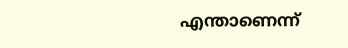എന്താണെന്ന്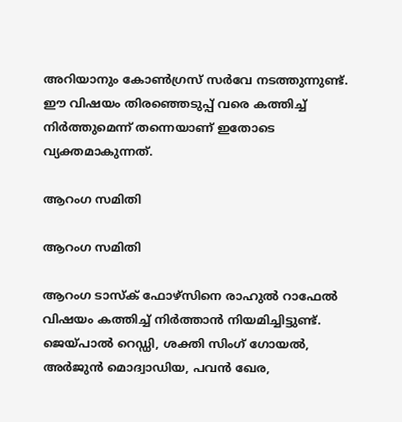അറിയാനും കോണ്‍ഗ്രസ് സര്‍വേ നടത്തുന്നുണ്ട്. ഈ വിഷയം തിരഞ്ഞെടുപ്പ് വരെ കത്തിച്ച് നിര്‍ത്തുമെന്ന് തന്നെയാണ് ഇതോടെ വ്യക്തമാകുന്നത്.

ആറംഗ സമിതി

ആറംഗ സമിതി

ആറംഗ ടാസ്‌ക് ഫോഴ്‌സിനെ രാഹുല്‍ റാഫേല്‍ വിഷയം കത്തിച്ച് നിര്‍ത്താന്‍ നിയമിച്ചിട്ടുണ്ട്. ജെയ്പാല്‍ റെഡ്ഡി, ശക്തി സിംഗ് ഗോയല്‍, അര്‍ജുന്‍ മൊദ്വാഡിയ, പവന്‍ ഖേര,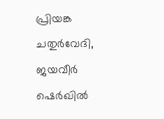പ്രിയങ്ക ചതുര്‍വേദി, ജയവീര്‍ ഷെര്‍ഖില്‍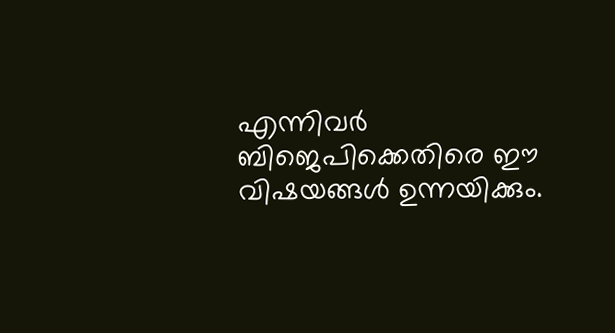എന്നിവര്‍ ബിജെപിക്കെതിരെ ഈ വിഷയങ്ങള്‍ ഉന്നയിക്കും.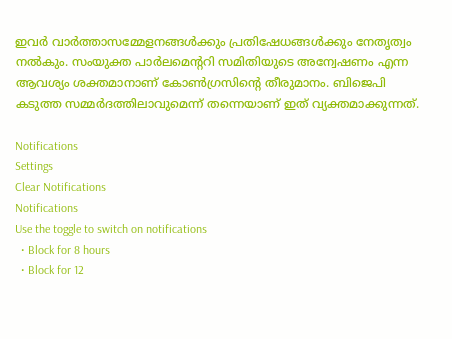ഇവര്‍ വാര്‍ത്താസമ്മേളനങ്ങള്‍ക്കും പ്രതിഷേധങ്ങള്‍ക്കും നേതൃത്വം നല്‍കും. സംയുക്ത പാര്‍ലമെന്ററി സമിതിയുടെ അന്വേഷണം എന്ന ആവശ്യം ശക്തമാനാണ് കോണ്‍ഗ്രസിന്റെ തീരുമാനം. ബിജെപി കടുത്ത സമ്മര്‍ദത്തിലാവുമെന്ന് തന്നെയാണ് ഇത് വ്യക്തമാക്കുന്നത്.

Notifications
Settings
Clear Notifications
Notifications
Use the toggle to switch on notifications
  • Block for 8 hours
  • Block for 12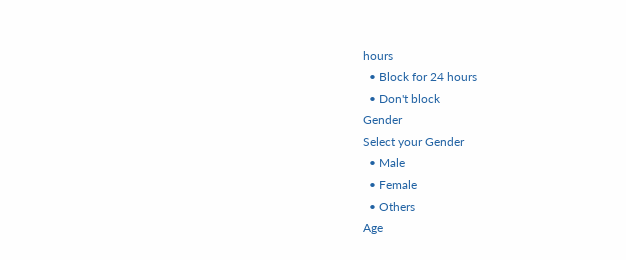hours
  • Block for 24 hours
  • Don't block
Gender
Select your Gender
  • Male
  • Female
  • Others
Age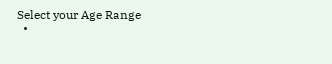Select your Age Range
  •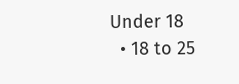Under 18
  • 18 to 25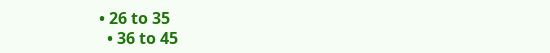• 26 to 35
  • 36 to 45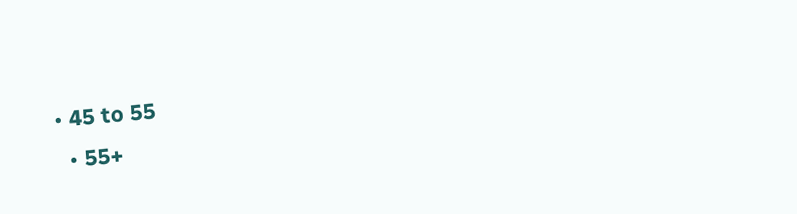• 45 to 55
  • 55+